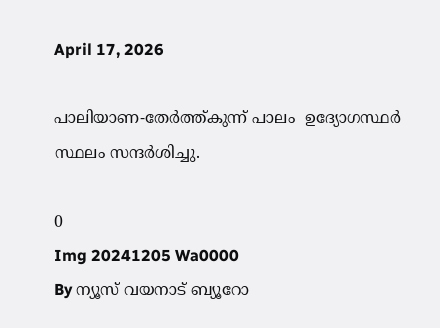April 17, 2026

പാലിയാണ-തേർത്ത്കുന്ന് പാലം  ഉദ്യോഗസ്ഥർ സ്ഥലം സന്ദർശിച്ചു.

0
Img 20241205 Wa0000
By ന്യൂസ് വയനാട് ബ്യൂറോ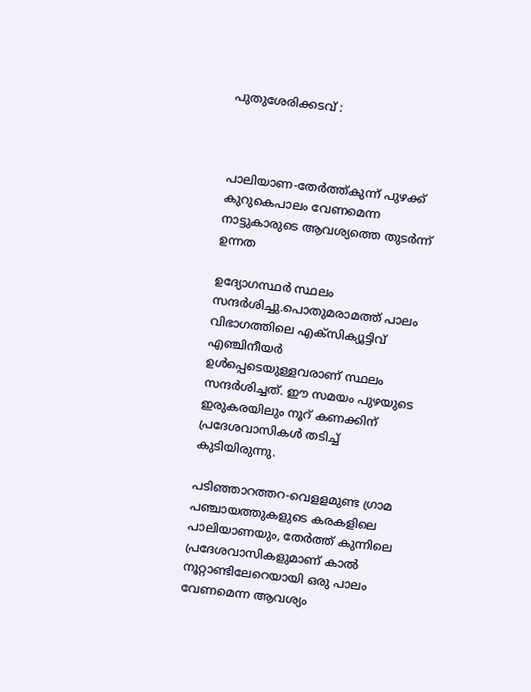പുതുശേരിക്കടവ് :



പാലിയാണ-തേർത്ത്കുന്ന് പുഴക്ക് കുറുകെപാലം വേണമെന്ന നാട്ടുകാരുടെ ആവശ്യത്തെ തുടർന്ന് ഉന്നത

ഉദ്യോഗസ്ഥർ സ്ഥലം സന്ദർശിച്ചു.പൊതുമരാമത്ത് പാലം വിഭാഗത്തിലെ എക്സിക്യൂട്ടിവ് എഞ്ചിനീയർ ഉൾപ്പെടെയുള്ളവരാണ് സ്ഥലം സന്ദർശിച്ചത്. ഈ സമയം പുഴയുടെ ഇരുകരയിലും നൂറ് കണക്കിന് പ്രദേശവാസികൾ തടിച്ച് കുടിയിരുന്നു.

പടിഞ്ഞാറത്തറ-വെളളമുണ്ട ഗ്രാമ പഞ്ചായത്തുകളുടെ കരകളിലെ പാലിയാണയും, തേർത്ത് കുന്നിലെ പ്രദേശവാസികളുമാണ് കാൽ നൂറ്റാണ്ടിലേറെയായി ഒരു പാലം വേണമെന്ന ആവശ്യം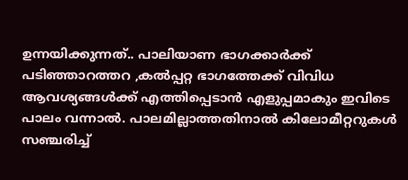ഉന്നയിക്കുന്നത്.. പാലിയാണ ഭാഗക്കാർക്ക് പടിഞ്ഞാറത്തറ ,കൽപ്പറ്റ ഭാഗത്തേക്ക് വിവിധ ആവശ്യങ്ങൾക്ക് എത്തിപ്പെടാൻ എളുപ്പമാകും ഇവിടെ പാലം വന്നാൽ. പാലമില്ലാത്തതിനാൽ കിലോമീറ്ററുകൾ സഞ്ചരിച്ച്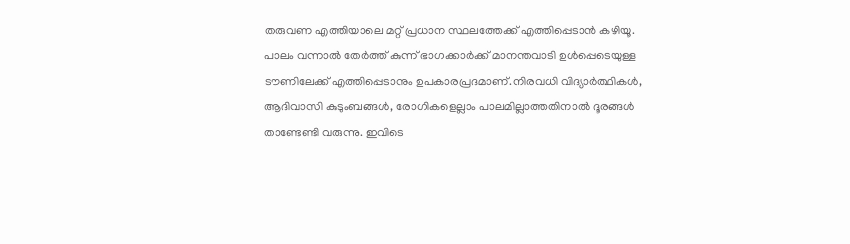തരുവണ എത്തിയാലെ മറ്റ് പ്രധാന സ്ഥലത്തേക്ക് എത്തിപ്പെടാൻ കഴിയൂ. പാലം വന്നാൽ തേർത്ത് കുന്ന് ഭാഗക്കാർക്ക് മാനന്തവാടി ഉൾപ്പെടെയുള്ള ടൗണിലേക്ക് എത്തിപ്പെടാനും ഉപകാരപ്രദമാണ്.നിരവധി വിദ്യാർത്ഥികൾ, ആദിവാസി കുടുംബങ്ങൾ, രോഗികളെല്ലാം പാലമില്ലാത്തതിനാൽ ദൂരങ്ങൾ താണ്ടേണ്ടി വരുന്നു. ഇവിടെ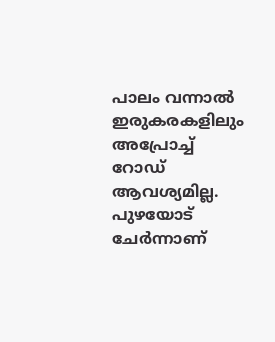പാലം വന്നാൽ ഇരുകരകളിലും അപ്രോച്ച് റോഡ് ആവശ്യമില്ല. പുഴയോട് ചേർന്നാണ്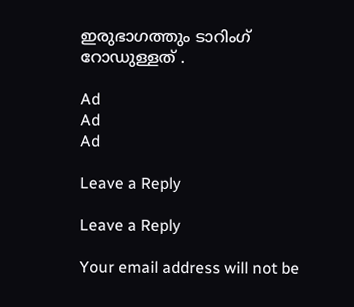ഇരുഭാഗത്തും ടാറിംഗ് റോഡുള്ളത് .

Ad
Ad
Ad

Leave a Reply

Leave a Reply

Your email address will not be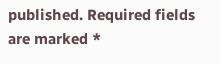published. Required fields are marked *